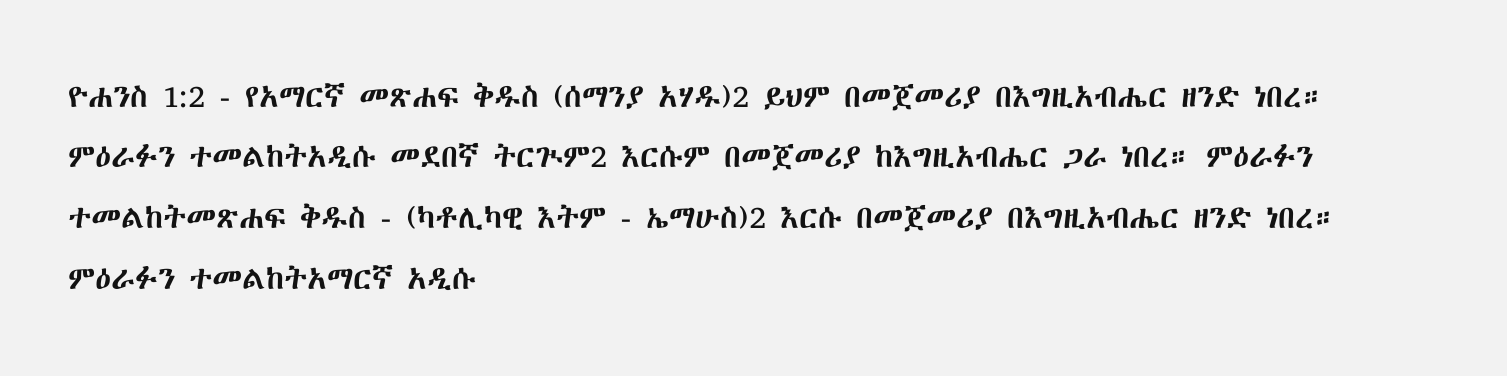ዮሐንስ 1:2 - የአማርኛ መጽሐፍ ቅዱስ (ሰማንያ አሃዱ)2 ይህም በመጀመሪያ በእግዚአብሔር ዘንድ ነበረ። ምዕራፉን ተመልከትአዲሱ መደበኛ ትርጒም2 እርሱም በመጀመሪያ ከእግዚአብሔር ጋራ ነበረ። ምዕራፉን ተመልከትመጽሐፍ ቅዱስ - (ካቶሊካዊ እትም - ኤማሁስ)2 እርሱ በመጀመሪያ በእግዚአብሔር ዘንድ ነበረ። ምዕራፉን ተመልከትአማርኛ አዲሱ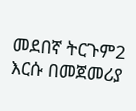መደበኛ ትርጉም2 እርሱ በመጀመሪያ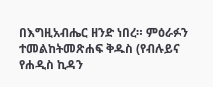በእግዚአብሔር ዘንድ ነበረ። ምዕራፉን ተመልከትመጽሐፍ ቅዱስ (የብሉይና የሐዲስ ኪዳን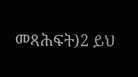መጻሕፍት)2 ይህ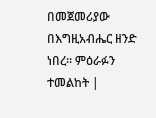በመጀመሪያው በእግዚአብሔር ዘንድ ነበረ። ምዕራፉን ተመልከት |